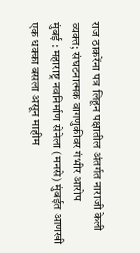राज ठाकरेंना पत्र लिहून पक्षातील अंतर्गत नाराजी केली व्यक्त; संघटनात्मक वागणुकीवर गंभीर आरोप
मुंबई : महाराष्ट्र नवनिर्माण सेनेला (मनसे) मुंबईत आणखी एक धक्का बसला असून माहीम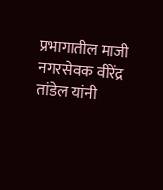प्रभागातील माजी नगरसेवक वीरेंद्र तांडेल यांनी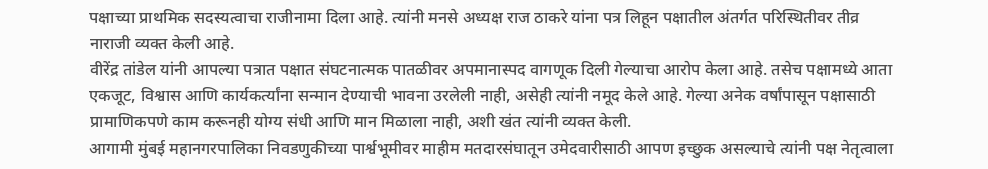पक्षाच्या प्राथमिक सदस्यत्वाचा राजीनामा दिला आहे. त्यांनी मनसे अध्यक्ष राज ठाकरे यांना पत्र लिहून पक्षातील अंतर्गत परिस्थितीवर तीव्र नाराजी व्यक्त केली आहे.
वीरेंद्र तांडेल यांनी आपल्या पत्रात पक्षात संघटनात्मक पातळीवर अपमानास्पद वागणूक दिली गेल्याचा आरोप केला आहे. तसेच पक्षामध्ये आता एकजूट, विश्वास आणि कार्यकर्त्यांना सन्मान देण्याची भावना उरलेली नाही, असेही त्यांनी नमूद केले आहे. गेल्या अनेक वर्षांपासून पक्षासाठी प्रामाणिकपणे काम करूनही योग्य संधी आणि मान मिळाला नाही, अशी खंत त्यांनी व्यक्त केली.
आगामी मुंबई महानगरपालिका निवडणुकीच्या पार्श्वभूमीवर माहीम मतदारसंघातून उमेदवारीसाठी आपण इच्छुक असल्याचे त्यांनी पक्ष नेतृत्वाला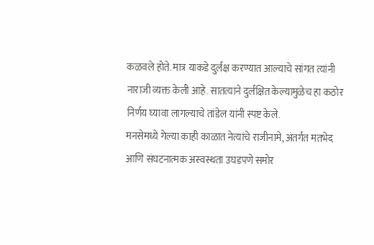कळवले होते. मात्र याकडे दुर्लक्ष करण्यात आल्याचे सांगत त्यांनी नाराजी व्यक्त केली आहे. सातत्याने दुर्लक्षित केल्यामुळेच हा कठोर निर्णय घ्यावा लागल्याचे तांडेल यांनी स्पष्ट केले.
मनसेमध्ये गेल्या काही काळात नेत्यांचे राजीनामे, अंतर्गत मतभेद आणि संघटनात्मक अस्वस्थता उघडपणे समोर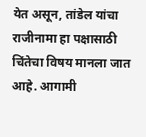येत असून, तांडेल यांचा राजीनामा हा पक्षासाठी चिंतेचा विषय मानला जात आहे. आगामी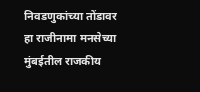निवडणुकांच्या तोंडावर हा राजीनामा मनसेच्या मुंबईतील राजकीय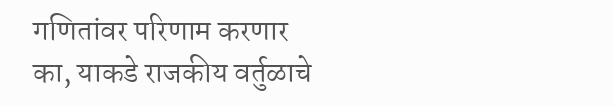गणितांवर परिणाम करणार का, याकडे राजकीय वर्तुळाचे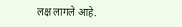लक्ष लागले आहे.